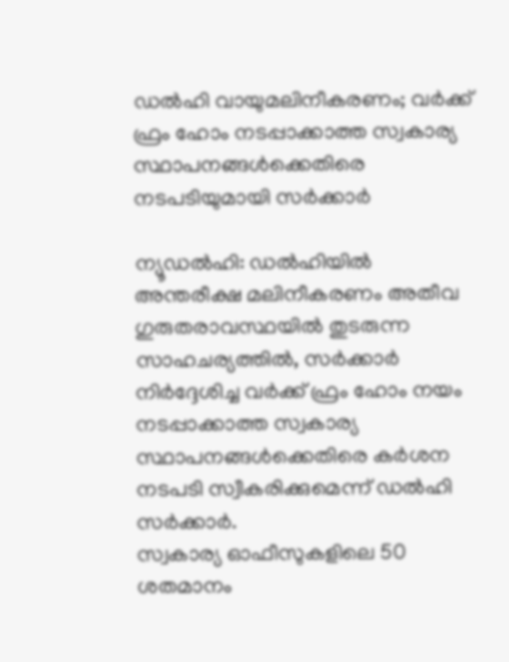ഡൽഹി വായുമലിനീകരണം; വർക്ക് ഫ്രം ഹോം നടപ്പാക്കാത്ത സ്വകാര്യ സ്ഥാപനങ്ങൾക്കെതിരെ നടപടിയുമായി സർക്കാർ

ന്യൂഡൽഹി: ഡൽഹിയിൽ അന്തരീക്ഷ മലിനീകരണം അതീവ ഗുരുതരാവസ്ഥയിൽ തുടരുന്ന സാഹചര്യത്തിൽ, സർക്കാർ നിർദ്ദേശിച്ച വർക്ക് ഫ്രം ഹോം നയം നടപ്പാക്കാത്ത സ്വകാര്യ സ്ഥാപനങ്ങൾക്കെതിരെ കർശന നടപടി സ്വീകരിക്കുമെന്ന് ഡൽഹി സർക്കാർ.
സ്വകാര്യ ഓഫീസുകളിലെ 50 ശതമാനം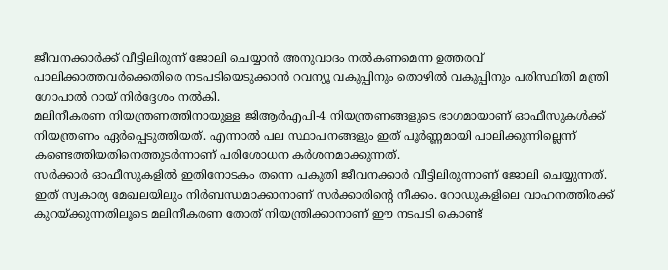ജീവനക്കാർക്ക് വീട്ടിലിരുന്ന് ജോലി ചെയ്യാൻ അനുവാദം നൽകണമെന്ന ഉത്തരവ് പാലിക്കാത്തവർക്കെതിരെ നടപടിയെടുക്കാൻ റവന്യൂ വകുപ്പിനും തൊഴിൽ വകുപ്പിനും പരിസ്ഥിതി മന്ത്രി ഗോപാൽ റായ് നിർദ്ദേശം നൽകി.
മലിനീകരണ നിയന്ത്രണത്തിനായുള്ള ജിആർഎപി-4 നിയന്ത്രണങ്ങളുടെ ഭാഗമായാണ് ഓഫീസുകൾക്ക് നിയന്ത്രണം ഏർപ്പെടുത്തിയത്. എന്നാൽ പല സ്ഥാപനങ്ങളും ഇത് പൂർണ്ണമായി പാലിക്കുന്നില്ലെന്ന് കണ്ടെത്തിയതിനെത്തുടർന്നാണ് പരിശോധന കർശനമാക്കുന്നത്.
സർക്കാർ ഓഫീസുകളിൽ ഇതിനോടകം തന്നെ പകുതി ജീവനക്കാർ വീട്ടിലിരുന്നാണ് ജോലി ചെയ്യുന്നത്. ഇത് സ്വകാര്യ മേഖലയിലും നിർബന്ധമാക്കാനാണ് സർക്കാരിന്റെ നീക്കം. റോഡുകളിലെ വാഹനത്തിരക്ക് കുറയ്ക്കുന്നതിലൂടെ മലിനീകരണ തോത് നിയന്ത്രിക്കാനാണ് ഈ നടപടി കൊണ്ട്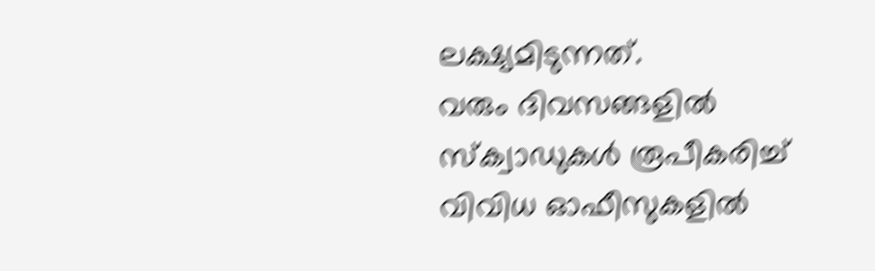ലക്ഷ്യമിടുന്നത്.
വരും ദിവസങ്ങളിൽ സ്ക്വാഡുകൾ രൂപീകരിച്ച് വിവിധ ഓഫീസുകളിൽ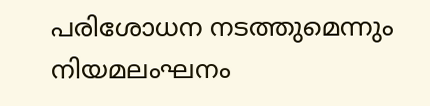പരിശോധന നടത്തുമെന്നും നിയമലംഘനം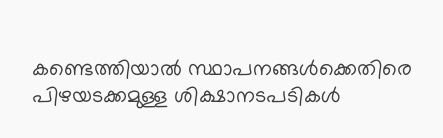കണ്ടെത്തിയാൽ സ്ഥാപനങ്ങൾക്കെതിരെ പിഴയടക്കമുള്ള ശിക്ഷാനടപടികൾ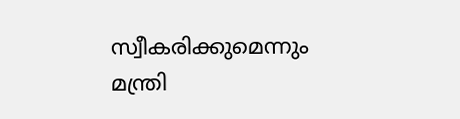സ്വീകരിക്കുമെന്നും മന്ത്രി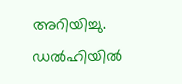അറിയിച്ചു. ഡൽഹിയിൽ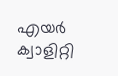എയർ ക്വാളിറ്റി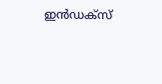ഇൻഡക്സ്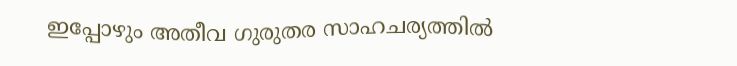ഇപ്പോഴും അതീവ ഗുരുതര സാഹചര്യത്തിൽ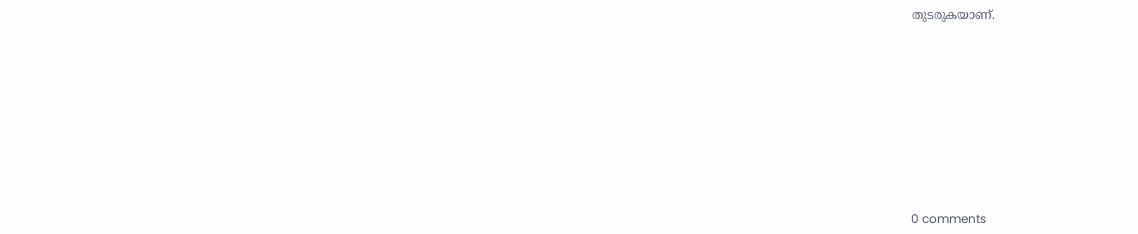തുടരുകയാണ്.










0 comments